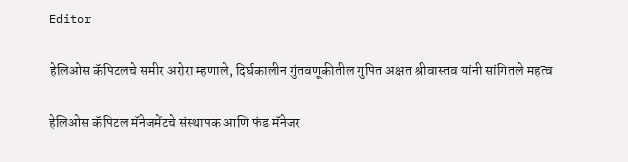Editor

हेलिओस कॅपिटलचे समीर अरोरा म्हणाले, दिर्घकालीन गुंतवणूकीतील गुपित अक्षत श्रीवास्तव यांनी सांगितले महत्व

हेलिओस कॅपिटल मॅनेजमेंटचे संस्थापक आणि फंड मॅनेजर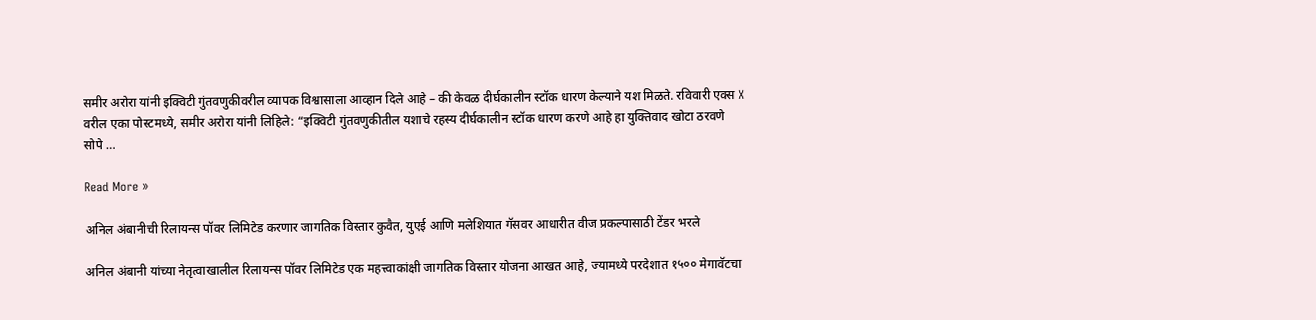समीर अरोरा यांनी इक्विटी गुंतवणुकीवरील व्यापक विश्वासाला आव्हान दिले आहे – की केवळ दीर्घकालीन स्टॉक धारण केल्याने यश मिळते. रविवारी एक्स X वरील एका पोस्टमध्ये, समीर अरोरा यांनी लिहिले: “इक्विटी गुंतवणुकीतील यशाचे रहस्य दीर्घकालीन स्टॉक धारण करणे आहे हा युक्तिवाद खोटा ठरवणे सोपे …

Read More »

अनिल अंबानीची रिलायन्स पॉवर लिमिटेड करणार जागतिक विस्तार कुवैत, युएई आणि मलेशियात गॅसवर आधारीत वीज प्रकल्पासाठी टेंडर भरले

अनिल अंबानी यांच्या नेतृत्वाखालील रिलायन्स पॉवर लिमिटेड एक महत्त्वाकांक्षी जागतिक विस्तार योजना आखत आहे, ज्यामध्ये परदेशात १५०० मेगावॅटचा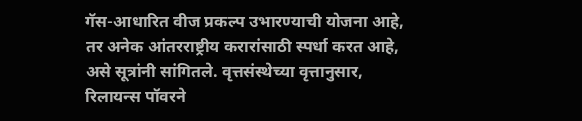गॅस-आधारित वीज प्रकल्प उभारण्याची योजना आहे, तर अनेक आंतरराष्ट्रीय करारांसाठी स्पर्धा करत आहे, असे सूत्रांनी सांगितले. वृत्तसंस्थेच्या वृत्तानुसार, रिलायन्स पॉवरने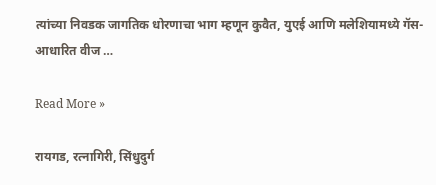त्यांच्या निवडक जागतिक धोरणाचा भाग म्हणून कुवैत, युएई आणि मलेशियामध्ये गॅस-आधारित वीज …

Read More »

रायगड, रत्नागिरी, सिंधुदुर्ग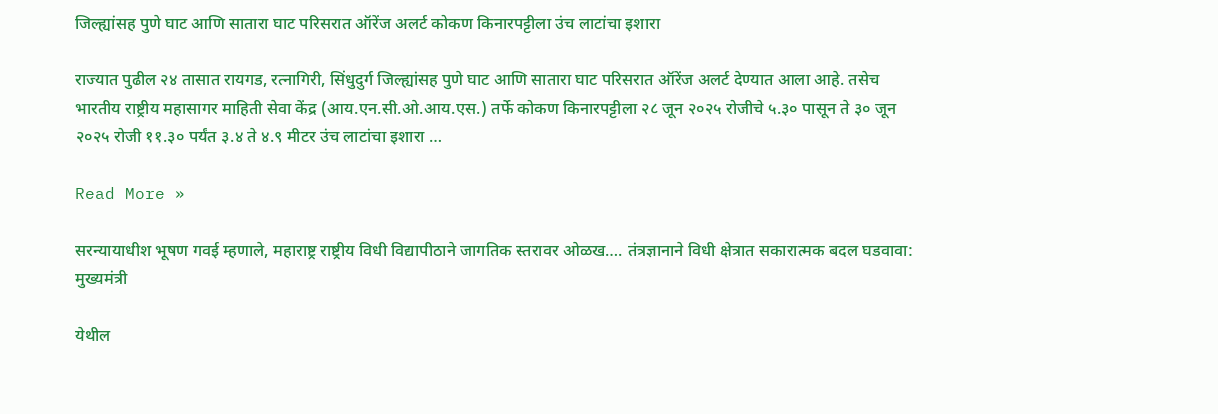जिल्ह्यांसह पुणे घाट आणि सातारा घाट परिसरात ऑरेंज अलर्ट कोकण किनारपट्टीला उंच लाटांचा इशारा

राज्यात पुढील २४ तासात रायगड, रत्नागिरी, सिंधुदुर्ग जिल्ह्यांसह पुणे घाट आणि सातारा घाट परिसरात ऑरेंज अलर्ट देण्यात आला आहे. तसेच भारतीय राष्ट्रीय महासागर माहिती सेवा केंद्र (आय.एन.सी.ओ.आय.एस.) तर्फे कोकण किनारपट्टीला २८ जून २०२५ रोजीचे ५.३० पासून ते ३० जून २०२५ रोजी ११.३० पर्यंत ३.४ ते ४.९ मीटर उंच लाटांचा इशारा …

Read More »

सरन्यायाधीश भूषण गवई म्हणाले, महाराष्ट्र राष्ट्रीय विधी विद्यापीठाने जागतिक स्तरावर ओळख…. तंत्रज्ञानाने विधी क्षेत्रात सकारात्मक बदल घडवावा: मुख्यमंत्री

येथील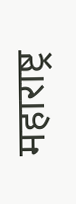महाराष्ट्र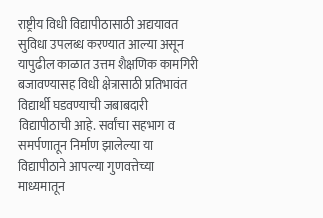राष्ट्रीय विधी विद्यापीठासाठी अद्ययावत सुविधा उपलब्ध करण्यात आल्या असून यापुढील काळात उत्तम शैक्षणिक कामगिरी बजावण्यासह विधी क्षेत्रासाठी प्रतिभावंत विद्यार्थी घडवण्याची जबाबदारी विद्यापीठाची आहे. सर्वांचा सहभाग व समर्पणातून निर्माण झालेल्या या विद्यापीठाने आपल्या गुणवत्तेच्या माध्यमातून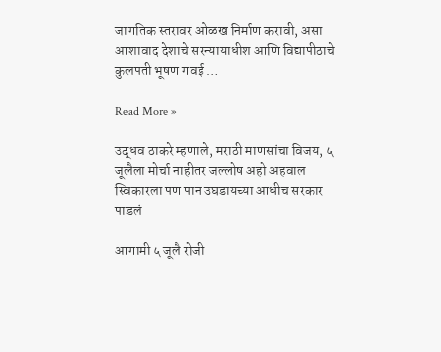जागतिक स्तरावर ओळख निर्माण करावी, असा आशावाद देशाचे सरन्यायाधीश आणि विद्यापीठाचे कुलपती भूषण गवई …

Read More »

उद्धव ठाकरे म्हणाले, मराठी माणसांचा विजय, ५ जूलैला मोर्चा नाहीतर जल्लोष अहो अहवाल स्विकारला पण पान उघडायच्या आधीच सरकार पाडलं

आगामी ५ जूलै रोजी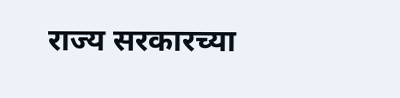राज्य सरकारच्या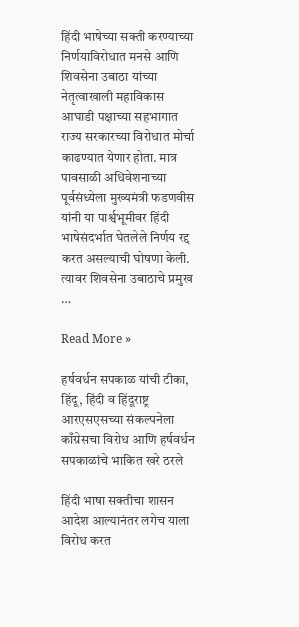हिंदी भाषेच्या सक्ती करण्याच्या निर्णयाविरोधात मनसे आणि शिवसेना उबाठा यांच्या नेतृत्वाखाली महाविकास आघाडी पक्षाच्या सहभागात राज्य सरकारच्या विरोधात मोर्चा काढण्यात येणार होता. मात्र पावसाळी अधिवेशनाच्या पूर्वसंध्येला मुख्यमंत्री फडणवीस यांनी या पार्श्वभूमीवर हिंदी भाषेसंदर्भात घेतलेले निर्णय रद्द करत असल्याची घोषणा केली. त्यावर शिवसेना उबाठाचे प्रमुख …

Read More »

हर्षवर्धन सपकाळ यांची टीका, हिंदू, हिंदी व हिंदूराष्ट्र आरएसएसच्या संकल्पनेला काँग्रेसचा विरोध आणि हर्षवर्धन सपकाळांचे भाकित खरे ठरले

हिंदी भाषा सक्तीचा शासन आदेश आल्यानंतर लगेच याला विरोध करत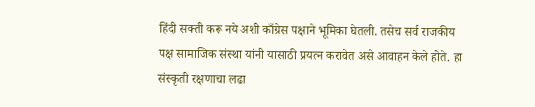हिंदी सक्ती करू नये अशी काँग्रेस पक्षाने भूमिका घेतली. तसेच सर्व राजकीय पक्ष सामाजिक संस्था यांनी यासाठी प्रयत्न करावेत असे आवाहन केले होते. हा संस्कृती रक्षणाचा लढा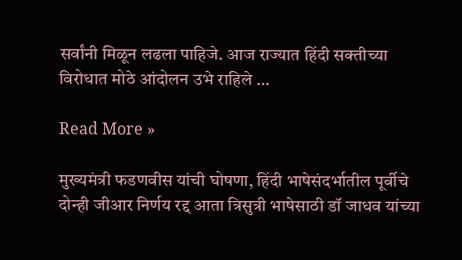सर्वांनी मिळून लढला पाहिजे. आज राज्यात हिंदी सक्तीच्या विरोधात मोठे आंदोलन उभे राहिले …

Read More »

मुख्यमंत्री फडणवीस यांची घोषणा, हिंदी भाषेसंदर्भातील पूर्वीचे दोन्ही जीआर निर्णय रद्द आता त्रिसुत्री भाषेसाठी डॉ जाधव यांच्या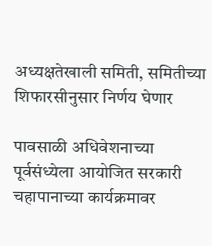अध्यक्षतेखाली समिती, समितीच्या शिफारसीनुसार निर्णय घेणार

पावसाळी अधिवेशनाच्या पूर्वसंध्येला आयोजित सरकारी चहापानाच्या कार्यक्रमावर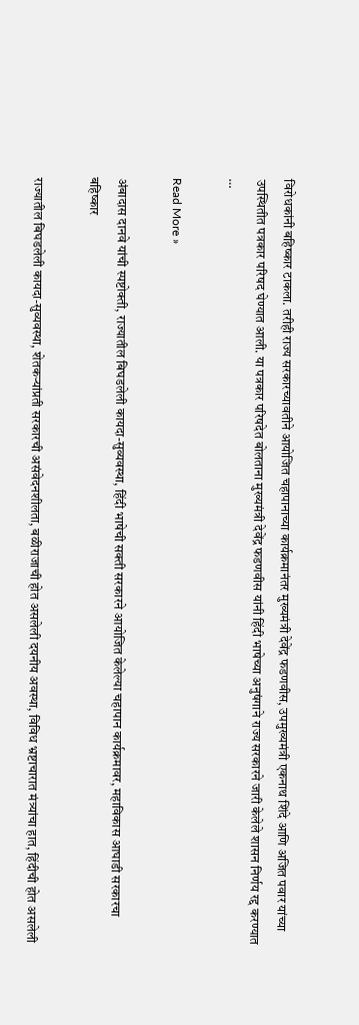विरोधकांनी बहिष्कार टाकला. तरीही राज्य सरकारच्यावतीने आयोजित चहापानाच्या कार्यक्रमानंतर मुख्यमंत्री देवेंद्र फडणवीस, उपमुख्यमंत्री एकनाथ शिंदे आणि अजित पवार यांच्या उपस्थितीत पत्रकार परिषद घेण्यात आली. या पत्रकार परिषदेत बोलताना मुख्यमंत्री देवेंद्र फडणवीस यांनी हिंदी भाषेच्या अनुषंगाने राज्य सरकारने जारी केलेले शासन निर्णय रद्द करण्यात …

Read More »

अंबादास दानवे यांची स्पष्टोक्ती, राज्यातील बिघडलेली कायदा-सुव्यवस्था, हिंदी भाषेची सक्ती सरकारने आयोजित केलेल्या चहापान कार्यक्रमावर, महाविकास आघाडी सरकारचा बहिष्कार

राज्यातील बिघडलेली कायदा-सुव्यवस्था, शेतकऱ्यांप्रती सरकारची असंवेदनशीलता, बळीराजाची होत असलेली दयनीय अवस्था, विविध भ्रष्टाचारात मंत्र्यांचा हात, हिंदीची होत असलेली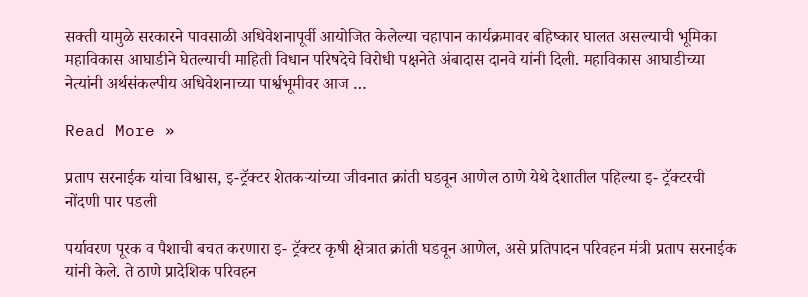सक्ती यामुळे सरकारने पावसाळी अधिवेशनापूर्वी आयोजित केलेल्या चहापान कार्यक्रमावर बहिष्कार घालत असल्याची भूमिका महाविकास आघाडीने घेतल्याची माहिती विधान परिषदेचे विरोधी पक्षनेते अंबादास दानवे यांनी दिली. महाविकास आघाडीच्या नेत्यांनी अर्थसंकल्पीय अधिवेशनाच्या पार्श्वभूमीवर आज …

Read More »

प्रताप सरनाईक यांचा विश्वास, इ-ट्रॅक्टर शेतकऱ्यांच्या जीवनात क्रांती घडवून आणेल ठाणे येथे देशातील पहिल्या इ- ट्रॅक्टरची नोंदणी पार पडली

पर्यावरण पूरक व पैशाची बचत करणारा इ- ट्रॅक्टर कृषी क्षेत्रात क्रांती घडवून आणेल, असे प्रतिपादन परिवहन मंत्री प्रताप सरनाईक यांनी केले. ते ठाणे प्रादेशिक परिवहन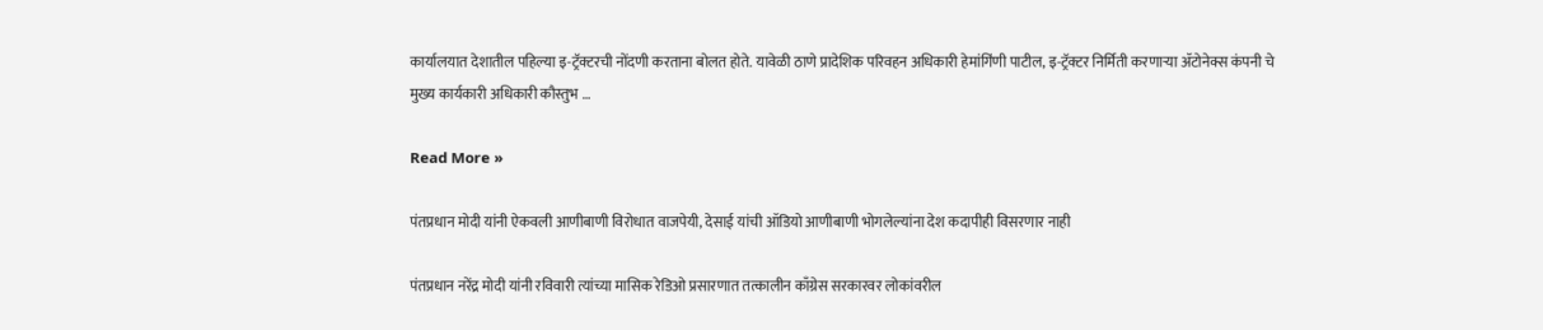कार्यालयात देशातील पहिल्या इ-ट्रॅक्टरची नोंदणी करताना बोलत होते. यावेळी ठाणे प्रादेशिक परिवहन अधिकारी हेमांगिंणी पाटील, इ-ट्रॅक्टर निर्मिती करणाऱ्या ॲटोनेक्स कंपनी चे मुख्य कार्यकारी अधिकारी कौस्तुभ …

Read More »

पंतप्रधान मोदी यांनी ऐकवली आणीबाणी विरोधात वाजपेयी, देसाई यांची ऑडियो आणीबाणी भोगलेल्यांना देश कदापीही विसरणार नाही

पंतप्रधान नरेंद्र मोदी यांनी रविवारी त्यांच्या मासिक रेडिओ प्रसारणात तत्कालीन काँग्रेस सरकारवर लोकांवरील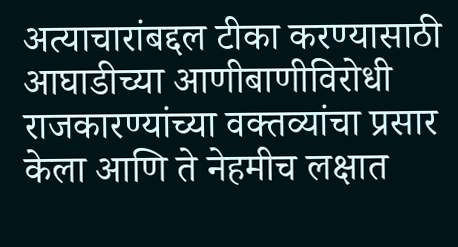अत्याचारांबद्दल टीका करण्यासाठी आघाडीच्या आणीबाणीविरोधी राजकारण्यांच्या वक्तव्यांचा प्रसार केला आणि ते नेहमीच लक्षात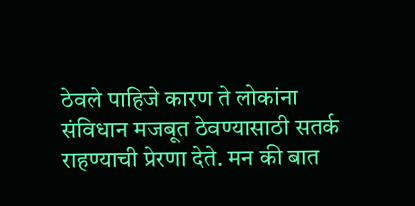ठेवले पाहिजे कारण ते लोकांना संविधान मजबूत ठेवण्यासाठी सतर्क राहण्याची प्रेरणा देते. मन की बात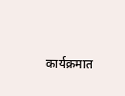कार्यक्रमात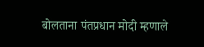बोलताना पंतप्रधान मोदी म्हणाले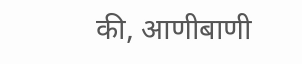की, आणीबाणी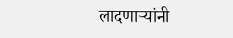लादणाऱ्यांनी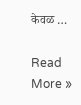केवळ …

Read More »